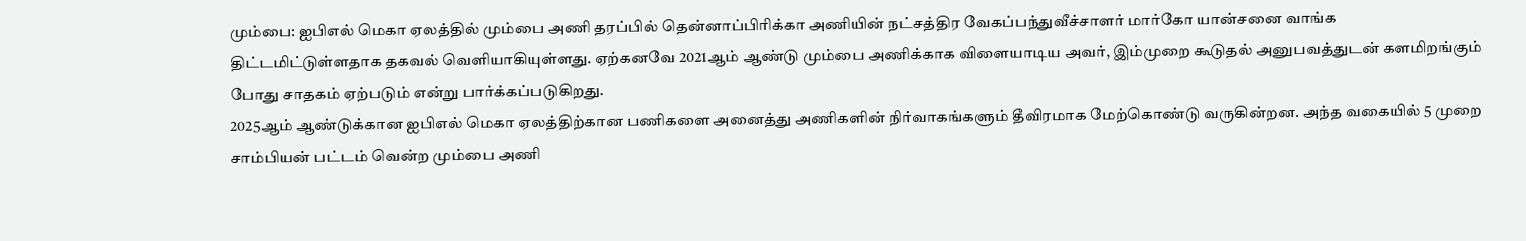மும்பை: ஐபிஎல் மெகா ஏலத்தில் மும்பை அணி தரப்பில் தென்னாப்பிரிக்கா அணியின் நட்சத்திர வேகப்பந்துவீச்சாளர் மார்கோ யான்சனை வாங்க திட்டமிட்டுள்ளதாக தகவல் வெளியாகியுள்ளது. ஏற்கனவே 2021ஆம் ஆண்டு மும்பை அணிக்காக விளையாடிய அவர், இம்முறை கூடுதல் அனுபவத்துடன் களமிறங்கும் போது சாதகம் ஏற்படும் என்று பார்க்கப்படுகிறது.
2025ஆம் ஆண்டுக்கான ஐபிஎல் மெகா ஏலத்திற்கான பணிகளை அனைத்து அணிகளின் நிர்வாகங்களும் தீவிரமாக மேற்கொண்டு வருகின்றன. அந்த வகையில் 5 முறை சாம்பியன் பட்டம் வென்ற மும்பை அணி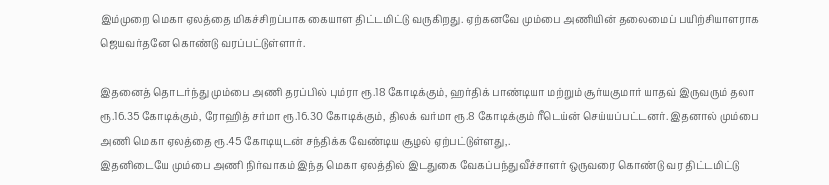இம்முறை மெகா ஏலத்தை மிகச்சிறப்பாக கையாள திட்டமிட்டு வருகிறது. ஏற்கனவே மும்பை அணியின் தலைமைப் பயிற்சியாளராக ஜெயவர்தனே கொண்டு வரப்பட்டுள்ளார்.

இதனைத் தொடர்ந்து மும்பை அணி தரப்பில் பும்ரா ரூ.18 கோடிக்கும், ஹர்திக் பாண்டியா மற்றும் சூர்யகுமார் யாதவ் இருவரும் தலா ரூ.16.35 கோடிக்கும், ரோஹித் சர்மா ரூ.16.30 கோடிக்கும், திலக் வர்மா ரூ.8 கோடிக்கும் ரீடெய்ன் செய்யப்பட்டனர். இதனால் மும்பை அணி மெகா ஏலத்தை ரூ.45 கோடியுடன் சந்திக்க வேண்டிய சூழல் ஏற்பட்டுள்ளது,.
இதனிடையே மும்பை அணி நிர்வாகம் இந்த மெகா ஏலத்தில் இடதுகை வேகப்பந்துவீச்சாளர் ஒருவரை கொண்டு வர திட்டமிட்டு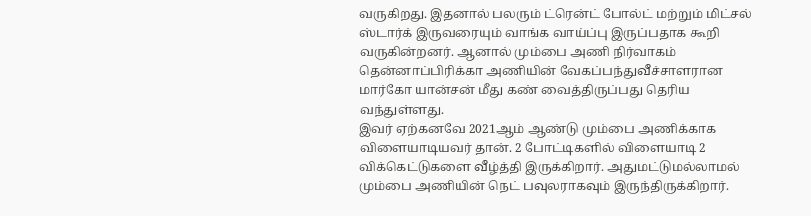வருகிறது. இதனால் பலரும் ட்ரென்ட் போல்ட் மற்றும் மிட்சல் ஸ்டார்க் இருவரையும் வாங்க வாய்ப்பு இருப்பதாக கூறி வருகின்றனர். ஆனால் மும்பை அணி நிர்வாகம் தென்னாப்பிரிக்கா அணியின் வேகப்பந்துவீச்சாளரான மார்கோ யான்சன் மீது கண் வைத்திருப்பது தெரிய வந்துள்ளது.
இவர் ஏற்கனவே 2021ஆம் ஆண்டு மும்பை அணிக்காக விளையாடியவர் தான். 2 போட்டிகளில் விளையாடி 2 விக்கெட்டுகளை வீழ்த்தி இருக்கிறார். அதுமட்டுமல்லாமல் மும்பை அணியின் நெட் பவுலராகவும் இருந்திருக்கிறார்.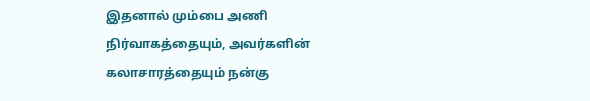இதனால் மும்பை அணி நிர்வாகத்தையும், அவர்களின் கலாசாரத்தையும் நன்கு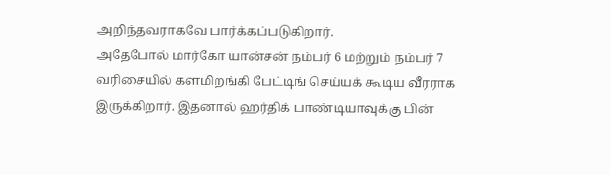அறிந்தவராகவே பார்க்கப்படுகிறார்.
அதேபோல் மார்கோ யான்சன் நம்பர் 6 மற்றும் நம்பர் 7 வரிசையில் களமிறங்கி பேட்டிங் செய்யக் கூடிய வீரராக இருக்கிறார். இதனால் ஹர்திக் பாண்டியாவுக்கு பின்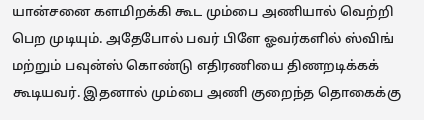யான்சனை களமிறக்கி கூட மும்பை அணியால் வெற்றி பெற முடியும். அதேபோல் பவர் பிளே ஓவர்களில் ஸ்விங் மற்றும் பவுன்ஸ் கொண்டு எதிரணியை திணறடிக்கக் கூடியவர். இதனால் மும்பை அணி குறைந்த தொகைக்கு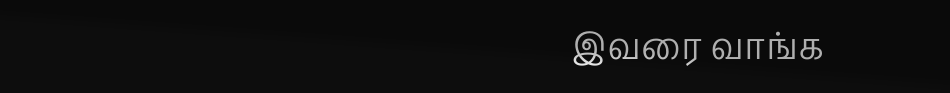இவரை வாங்க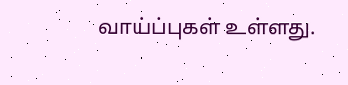வாய்ப்புகள் உள்ளது.